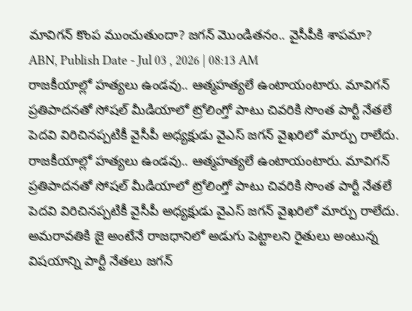మావిగన్ కొంప ముంచుతుందా? జగన్ మొండితనం.. వైసీపీకి శాపమా?
ABN, Publish Date - Jul 03 , 2026 | 08:13 AM
రాజకీయాల్లో హత్యలు ఉండవు.. ఆత్మహత్యలే ఉంటాయంటారు. మావిగన్ ప్రతిపాదనతో సోషల్ మీడియాలో ట్రోలింగ్తో పాటు చివరికి సొంత పార్టీ నేతలే పెదవి విరిచినప్పటికీ వైసీపీ అధ్యక్షుడు వైఎస్ జగన్ వైఖరిలో మార్పు రాలేదు.
రాజకీయాల్లో హత్యలు ఉండవు.. ఆత్మహత్యలే ఉంటాయంటారు. మావిగన్ ప్రతిపాదనతో సోషల్ మీడియాలో ట్రోలింగ్తో పాటు చివరికి సొంత పార్టీ నేతలే పెదవి విరిచినప్పటికీ వైసీపీ అధ్యక్షుడు వైఎస్ జగన్ వైఖరిలో మార్పు రాలేదు. అమరావతికి జై అంటేనే రాజధానిలో అడుగు పెట్టాలని రైతులు అంటున్న విషయాన్ని పార్టీ నేతలు జగన్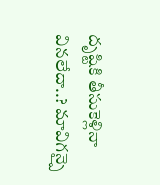దృష్టికి తీసుకెళ్లినా వినలేదా..? మావిగన్పై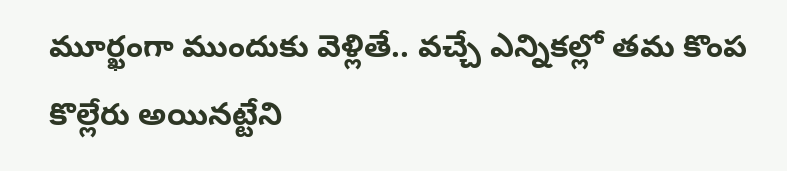మూర్ఖంగా ముందుకు వెళ్లితే.. వచ్చే ఎన్నికల్లో తమ కొంప కొల్లేరు అయినట్టేని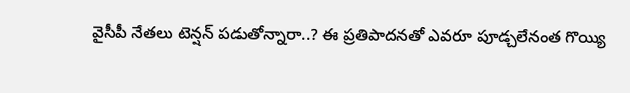వైసీపీ నేతలు టెన్షన్ పడుతోన్నారా..? ఈ ప్రతిపాదనతో ఎవరూ పూడ్చలేనంత గొయ్యి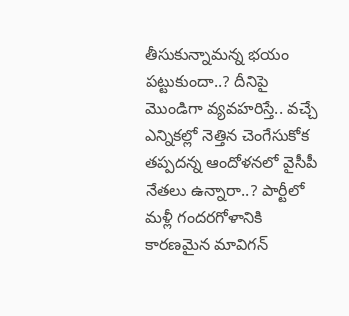తీసుకున్నామన్న భయం పట్టుకుందా..? దీనిపై మొండిగా వ్యవహరిస్తే.. వచ్చే ఎన్నికల్లో నెత్తిన చెంగేసుకోక తప్పదన్న ఆందోళనలో వైసీపీ నేతలు ఉన్నారా..? పార్టీలో మళ్లీ గందరగోళానికి కారణమైన మావిగన్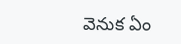వెనుక ఏం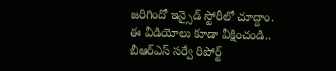జరిగిందో ఇన్సైడ్ స్టోరీలో చూద్దాం.
ఈ వీడియోలు కూడా వీక్షించండి..
బీఆర్ఎస్ సర్వే రిపోర్ట్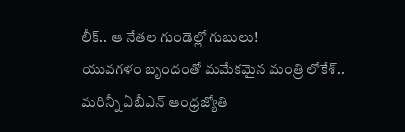లీక్.. ఆ నేతల గుండెల్లో గుబులు!
యువగళం బృందంతో మమేకమైన మంత్రి లోకేశ్..
మరిన్నీ ఏబీఎన్ ఆంధ్రజ్యోతి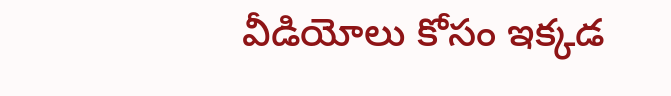వీడియోలు కోసం ఇక్కడ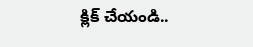క్లిక్ చేయండి..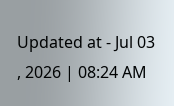Updated at - Jul 03 , 2026 | 08:24 AM